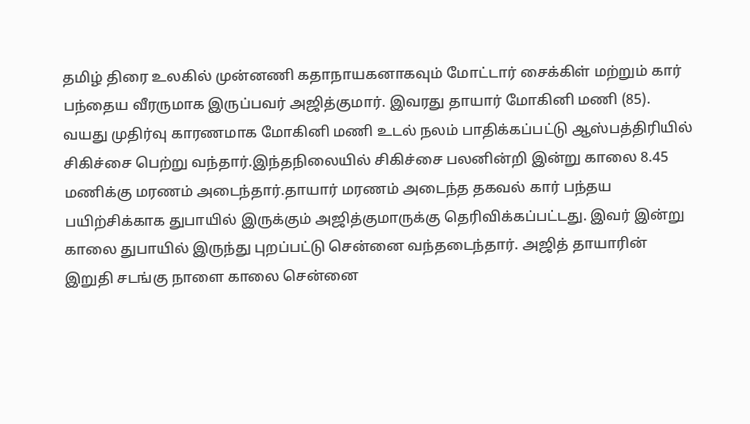தமிழ் திரை உலகில் முன்னணி கதாநாயகனாகவும் மோட்டார் சைக்கிள் மற்றும் கார் பந்தைய வீரருமாக இருப்பவர் அஜித்குமார். இவரது தாயார் மோகினி மணி (85). வயது முதிர்வு காரணமாக மோகினி மணி உடல் நலம் பாதிக்கப்பட்டு ஆஸ்பத்திரியில் சிகிச்சை பெற்று வந்தார்.இந்தநிலையில் சிகிச்சை பலனின்றி இன்று காலை 8.45 மணிக்கு மரணம் அடைந்தார்.தாயார் மரணம் அடைந்த தகவல் கார் பந்தய பயிற்சிக்காக துபாயில் இருக்கும் அஜித்குமாருக்கு தெரிவிக்கப்பட்டது. இவர் இன்று காலை துபாயில் இருந்து புறப்பட்டு சென்னை வந்தடைந்தார். அஜித் தாயாரின் இறுதி சடங்கு நாளை காலை சென்னை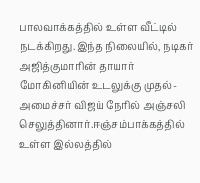பாலவாக்கத்தில் உள்ள வீட்டில் நடக்கிறது.இந்த நிலையில், நடிகர் அஜித்குமாரின் தாயார் மோகினியின் உடலுக்கு முதல்-அமைச்சர் விஜய் நேரில் அஞ்சலி செலுத்தினார்.ஈஞ்சம்பாக்கத்தில் உள்ள இல்லத்தில்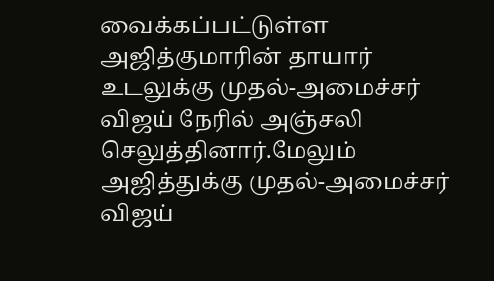வைக்கப்பட்டுள்ள அஜித்குமாரின் தாயார் உடலுக்கு முதல்-அமைச்சர் விஜய் நேரில் அஞ்சலி செலுத்தினார்.மேலும் அஜித்துக்கு முதல்-அமைச்சர் விஜய்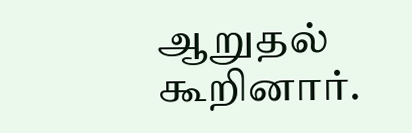ஆறுதல் கூறினார்.